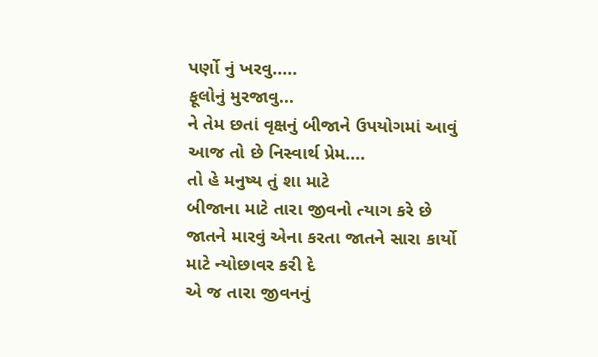પર્ણો નું ખરવુ.....
ફૂલોનું મુરજાવુ...
ને તેમ છતાં વૃક્ષનું બીજાને ઉપયોગમાં આવું
આજ તો છે નિસ્વાર્થ પ્રેમ....
તો હે મનુષ્ય તું શા માટે
બીજાના માટે તારા જીવનો ત્યાગ કરે છે
જાતને મારવું એના કરતા જાતને સારા કાર્યો માટે ન્યોછાવર કરી દે
એ જ તારા જીવનનું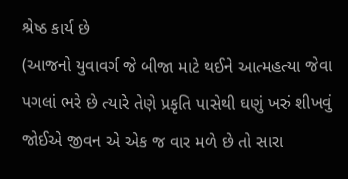શ્રેષ્ઠ કાર્ય છે
(આજનો યુવાવર્ગ જે બીજા માટે થઈને આત્મહત્યા જેવા પગલાં ભરે છે ત્યારે તેણે પ્રકૃતિ પાસેથી ઘણું ખરું શીખવું જોઈએ જીવન એ એક જ વાર મળે છે તો સારા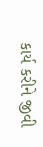કાર્ય કરીને જીવી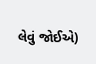લેવું જોઈએ)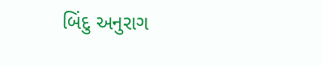બિંદુ અનુરાગ